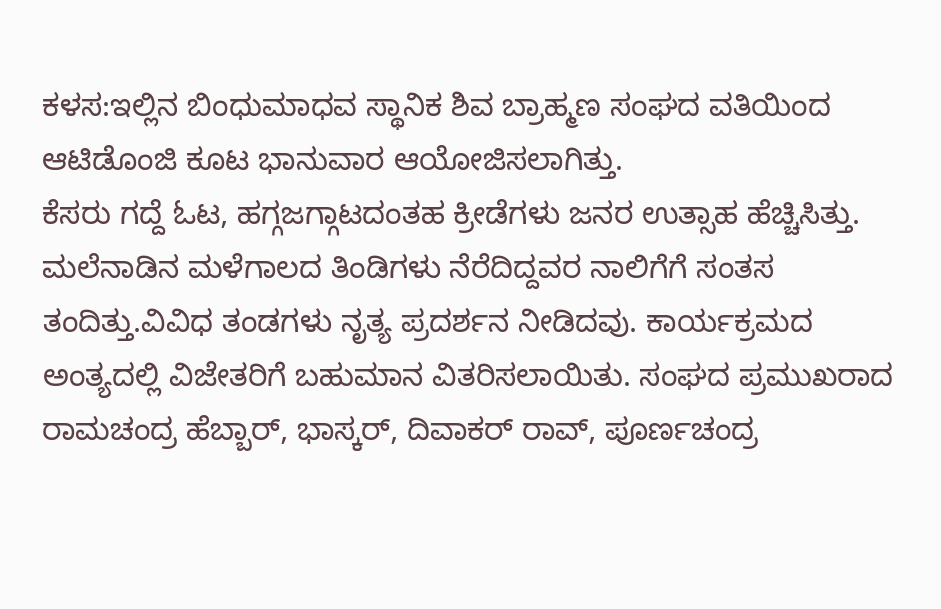ಕಳಸ:ಇಲ್ಲಿನ ಬಿಂಧುಮಾಧವ ಸ್ಥಾನಿಕ ಶಿವ ಬ್ರಾಹ್ಮಣ ಸಂಘದ ವತಿಯಿಂದ ಆಟಿಡೊಂಜಿ ಕೂಟ ಭಾನುವಾರ ಆಯೋಜಿಸಲಾಗಿತ್ತು.
ಕೆಸರು ಗದ್ದೆ ಓಟ, ಹಗ್ಗಜಗ್ಗಾಟದಂತಹ ಕ್ರೀಡೆಗಳು ಜನರ ಉತ್ಸಾಹ ಹೆಚ್ಚಿಸಿತ್ತು. ಮಲೆನಾಡಿನ ಮಳೆಗಾಲದ ತಿಂಡಿಗಳು ನೆರೆದಿದ್ದವರ ನಾಲಿಗೆಗೆ ಸಂತಸ ತಂದಿತ್ತು.ವಿವಿಧ ತಂಡಗಳು ನೃತ್ಯ ಪ್ರದರ್ಶನ ನೀಡಿದವು. ಕಾರ್ಯಕ್ರಮದ ಅಂತ್ಯದಲ್ಲಿ ವಿಜೇತರಿಗೆ ಬಹುಮಾನ ವಿತರಿಸಲಾಯಿತು. ಸಂಘದ ಪ್ರಮುಖರಾದ ರಾಮಚಂದ್ರ ಹೆಬ್ಬಾರ್, ಭಾಸ್ಕರ್, ದಿವಾಕರ್ ರಾವ್, ಪೂರ್ಣಚಂದ್ರ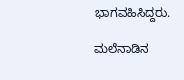ಭಾಗವಹಿಸಿದ್ದರು.

ಮಲೆನಾಡಿನ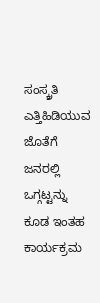ಸಂಸ್ಕ್ರತಿ ಎತ್ತಿಹಿಡಿಯುವ ಜೊತೆಗೆ ಜನರಲ್ಲಿ ಒಗ್ಗಟ್ಟನ್ನು ಕೂಡ ಇಂತಹ ಕಾರ್ಯಕ್ರಮ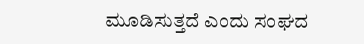ಮೂಡಿಸುತ್ತದೆ ಎಂದು ಸಂಘದ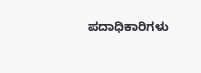ಪದಾಧಿಕಾರಿಗಳು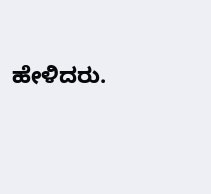ಹೇಳಿದರು.